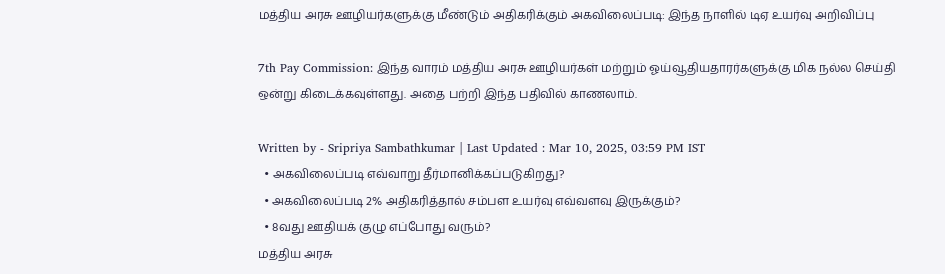மத்திய அரசு ஊழியர்களுக்கு மீண்டும் அதிகரிக்கும் அகவிலைப்படி: இந்த நாளில் டிஏ உயர்வு அறிவிப்பு

7th Pay Commission: இந்த வாரம் மத்திய அரசு ஊழியர்கள் மற்றும் ஓய்வூதியதாரர்களுக்கு மிக நல்ல செய்தி ஒன்று கிடைக்கவுள்ளது. அதை பற்றி இந்த பதிவில் காணலாம்.

Written by - Sripriya Sambathkumar | Last Updated : Mar 10, 2025, 03:59 PM IST
  • அகவிலைப்படி எவ்வாறு தீர்மானிக்கப்படுகிறது?
  • அகவிலைப்படி 2% அதிகரித்தால் சம்பள உயர்வு எவ்வளவு இருக்கும்?
  • 8வது ஊதியக் குழு எப்போது வரும்?
மத்திய அரசு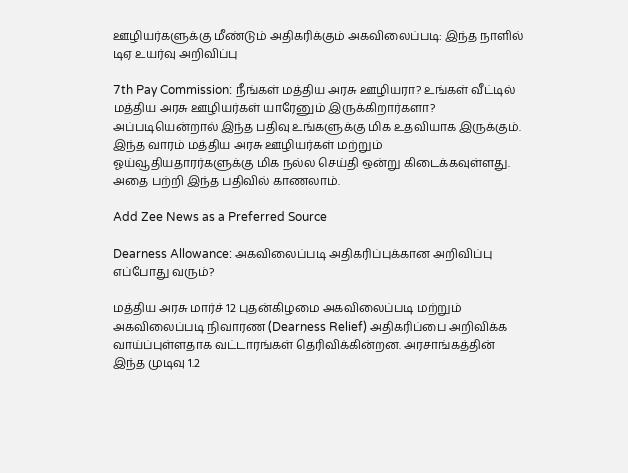ஊழியர்களுக்கு மீண்டும் அதிகரிக்கும் அகவிலைப்படி: இந்த நாளில் டிஏ உயர்வு அறிவிப்பு

7th Pay Commission: நீங்கள் மத்திய அரசு ஊழியரா? உங்கள் வீட்டில் மத்திய அரசு ஊழியர்கள் யாரேனும் இருக்கிறார்களா? அப்படியென்றால் இந்த பதிவு உங்களுக்கு மிக உதவியாக இருக்கும். இந்த வாரம் மத்திய அரசு ஊழியர்கள் மற்றும் ஓய்வூதியதாரர்களுக்கு மிக நல்ல செய்தி ஒன்று கிடைக்கவுள்ளது. அதை பற்றி இந்த பதிவில் காணலாம்.

Add Zee News as a Preferred Source

Dearness Allowance: அகவிலைப்படி அதிகரிப்புக்கான அறிவிப்பு எப்போது வரும்?

மத்திய அரசு மார்ச் 12 புதன்கிழமை அகவிலைப்படி மற்றும் அகவிலைப்படி நிவாரண (Dearness Relief) அதிகரிப்பை அறிவிக்க வாய்ப்புள்ளதாக வட்டாரங்கள் தெரிவிக்கின்றன. அரசாங்கத்தின் இந்த முடிவு 1.2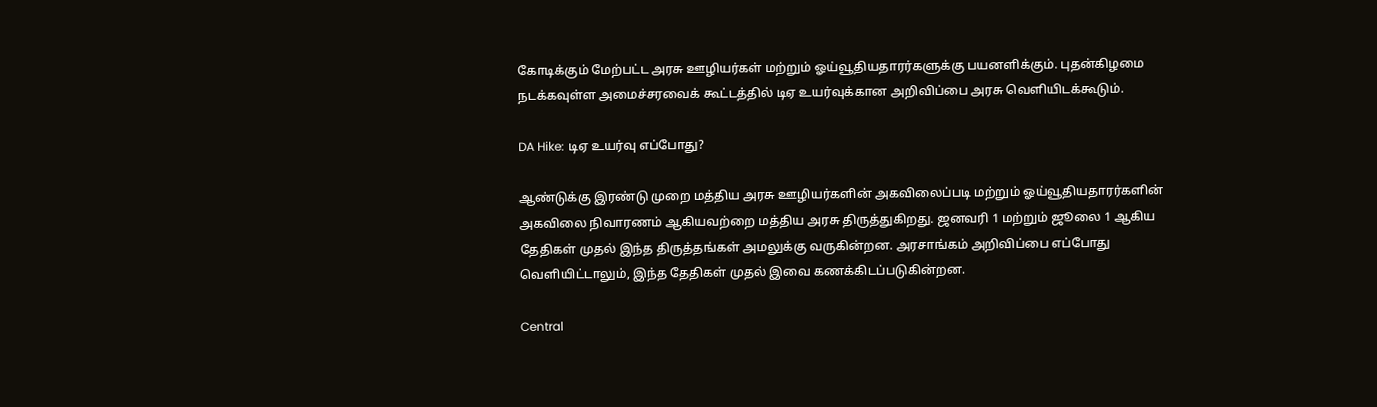கோடிக்கும் மேற்பட்ட அரசு ஊழியர்கள் மற்றும் ஓய்வூதியதாரர்களுக்கு பயனளிக்கும். புதன்கிழமை நடக்கவுள்ள அமைச்சரவைக் கூட்டத்தில் டிஏ உயர்வுக்கான அறிவிப்பை அரசு வெளியிடக்கூடும்.

DA Hike: டிஏ உயர்வு எப்போது?

ஆண்டுக்கு இரண்டு முறை மத்திய அரசு ஊழியர்களின் அகவிலைப்படி மற்றும் ஓய்வூதியதாரர்களின் அகவிலை நிவாரணம் ஆகியவற்றை மத்திய அரசு திருத்துகிறது. ஜனவரி 1 மற்றும் ஜூலை 1 ஆகிய தேதிகள் முதல் இந்த திருத்தங்கள் அமலுக்கு வருகின்றன. அரசாங்கம் அறிவிப்பை எப்போது வெளியிட்டாலும், இந்த தேதிகள் முதல் இவை கணக்கிடப்படுகின்றன.

Central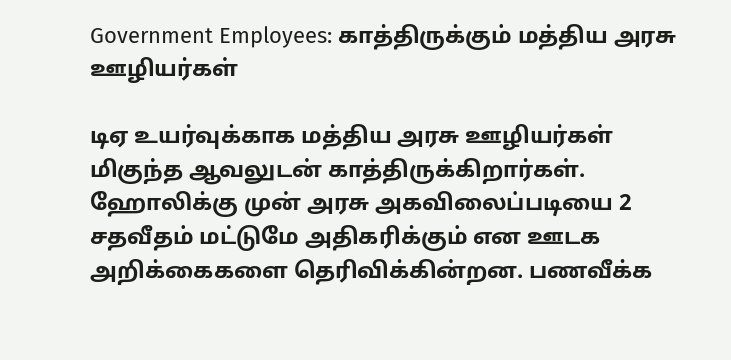Government Employees: காத்திருக்கும் மத்திய அரசு ஊழியர்கள்

டிஏ உயர்வுக்காக மத்திய அரசு ஊழியர்கள் மிகுந்த ஆவலுடன் காத்திருக்கிறார்கள். ஹோலிக்கு முன் அரசு அகவிலைப்படியை 2 சதவீதம் மட்டுமே அதிகரிக்கும் என ஊடக அறிக்கைகளை தெரிவிக்கின்றன. பணவீக்க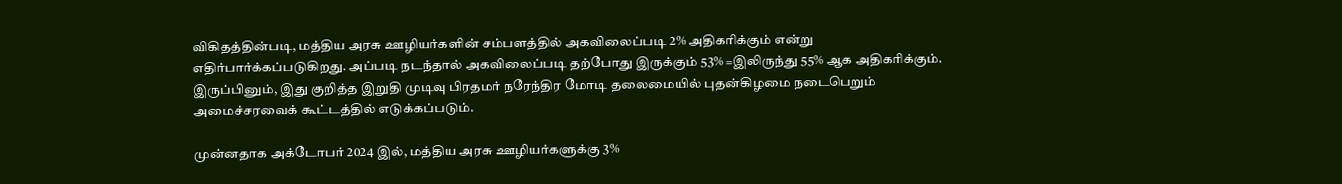விகிதத்தின்படி, மத்திய அரசு ஊழியர்களின் சம்பளத்தில் அகவிலைப்படி 2% அதிகரிக்கும் என்று எதிர்பார்க்கப்படுகிறது. அப்படி நடந்தால் அகவிலைப்படி தற்போது இருக்கும் 53% =இலிருந்து 55% ஆக அதிகரிக்கும். இருப்பினும், இது குறித்த இறுதி முடிவு பிரதமர் நரேந்திர மோடி தலைமையில் புதன்கிழமை நடைபெறும் அமைச்சரவைக் கூட்டத்தில் எடுக்கப்படும்.

முன்னதாக அக்டோபர் 2024 இல், மத்திய அரசு ஊழியர்களுக்கு 3%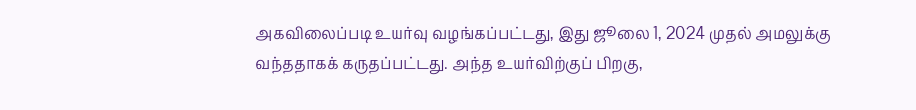அகவிலைப்படி உயர்வு வழங்கப்பட்டது, இது ஜூலை 1, 2024 முதல் அமலுக்கு வந்ததாகக் கருதப்பட்டது. அந்த உயர்விற்குப் பிறகு,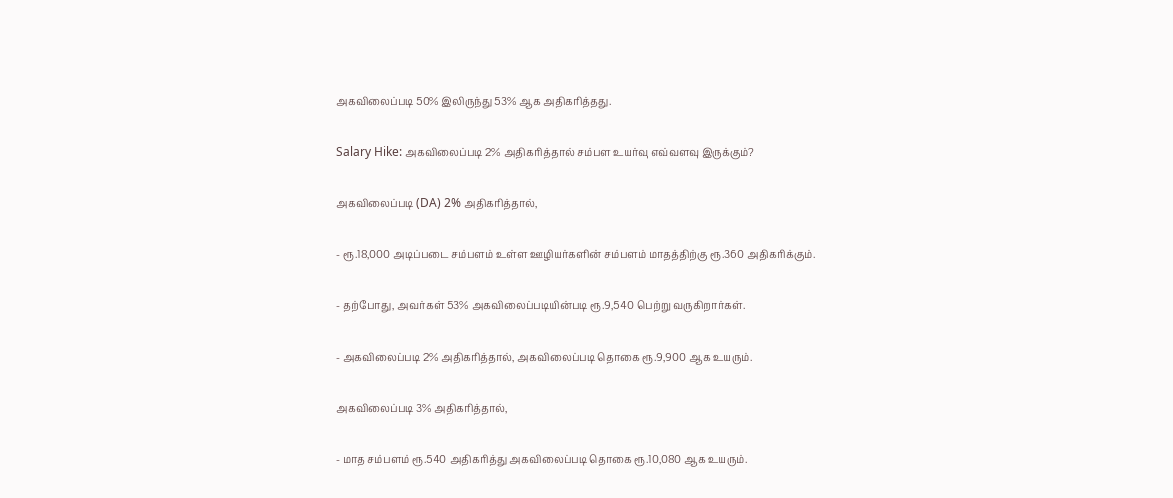அகவிலைப்படி 50% இலிருந்து 53% ஆக அதிகரித்தது.

Salary Hike: அகவிலைப்படி 2% அதிகரித்தால் சம்பள உயர்வு எவ்வளவு இருக்கும்?

அகவிலைப்படி (DA) 2% அதிகரித்தால்,

- ரூ.18,000 அடிப்படை சம்பளம் உள்ள ஊழியர்களின் சம்பளம் மாதத்திற்கு ரூ.360 அதிகரிக்கும்.

- தற்போது, அவர்கள் 53% அகவிலைப்படியின்படி ரூ.9,540 பெற்று வருகிறார்கள்.

- அகவிலைப்படி 2% அதிகரித்தால், அகவிலைப்படி தொகை ரூ.9,900 ஆக உயரும்.

அகவிலைப்படி 3% அதிகரித்தால்,

- மாத சம்பளம் ரூ.540 அதிகரித்து அகவிலைப்படி தொகை ரூ.10,080 ஆக உயரும்.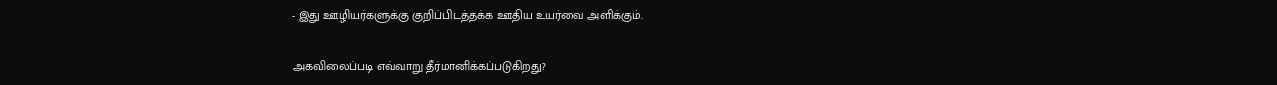- இது ஊழியர்களுக்கு குறிப்பிடத்தக்க ஊதிய உயர்வை அளிக்கும்.

அகவிலைப்படி எவ்வாறு தீர்மானிக்கப்படுகிறது?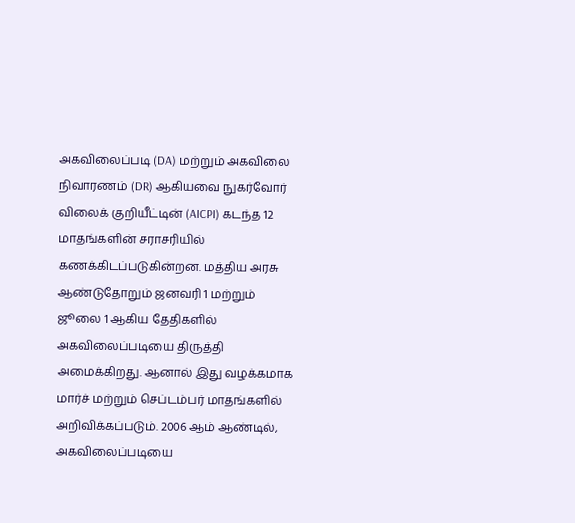அகவிலைப்படி (DA) மற்றும் அகவிலை நிவாரணம் (DR) ஆகியவை நுகர்வோர் விலைக் குறியீட்டின் (AICPI) கடந்த 12 மாதங்களின் சராசரியில் கணக்கிடப்படுகின்றன. மத்திய அரசு ஆண்டுதோறும் ஜனவரி 1 மற்றும் ஜூலை 1 ஆகிய தேதிகளில் அகவிலைப்படியை திருத்தி அமைக்கிறது. ஆனால் இது வழக்கமாக மார்ச் மற்றும் செப்டம்பர் மாதங்களில் அறிவிக்கப்படும். 2006 ஆம் ஆண்டில், அகவிலைப்படியை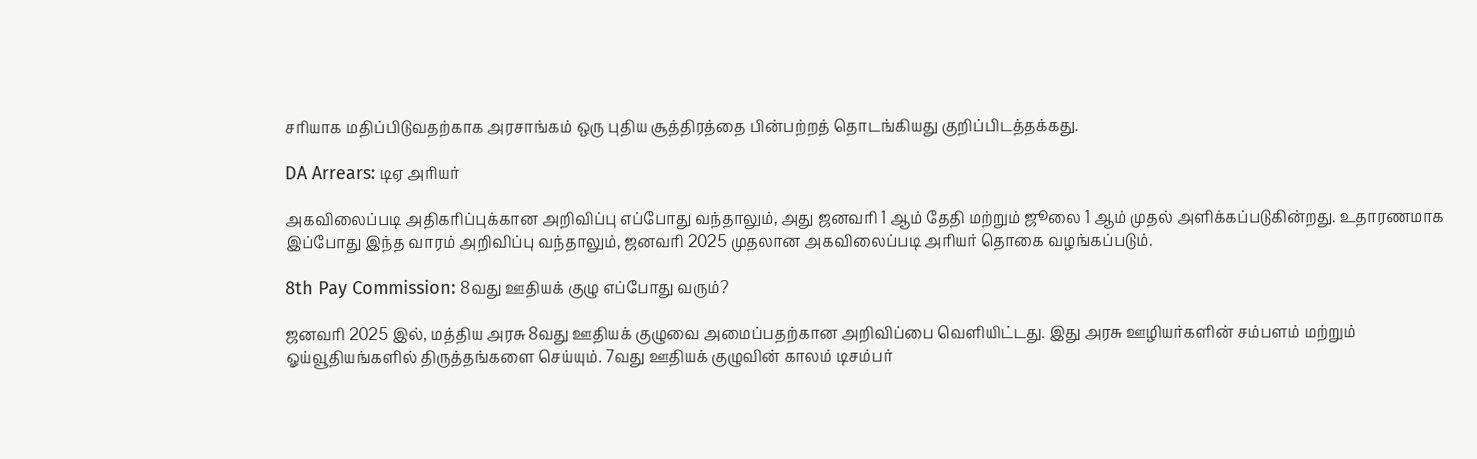சரியாக மதிப்பிடுவதற்காக அரசாங்கம் ஒரு புதிய சூத்திரத்தை பின்பற்றத் தொடங்கியது குறிப்பிடத்தக்கது.

DA Arrears: டிஏ அரியர்

அகவிலைப்படி அதிகரிப்புக்கான அறிவிப்பு எப்போது வந்தாலும், அது ஜனவரி 1 ஆம் தேதி மற்றும் ஜூலை 1 ஆம் முதல் அளிக்கப்படுகின்றது. உதாரணமாக இப்போது இந்த வாரம் அறிவிப்பு வந்தாலும், ஜனவரி 2025 முதலான அகவிலைப்படி அரியர் தொகை வழங்கப்படும்.

8th Pay Commission: 8வது ஊதியக் குழு எப்போது வரும்?

ஜனவரி 2025 இல், மத்திய அரசு 8வது ஊதியக் குழுவை அமைப்பதற்கான அறிவிப்பை வெளியிட்டது. இது அரசு ஊழியர்களின் சம்பளம் மற்றும் ஓய்வூதியங்களில் திருத்தங்களை செய்யும். 7வது ஊதியக் குழுவின் காலம் டிசம்பர்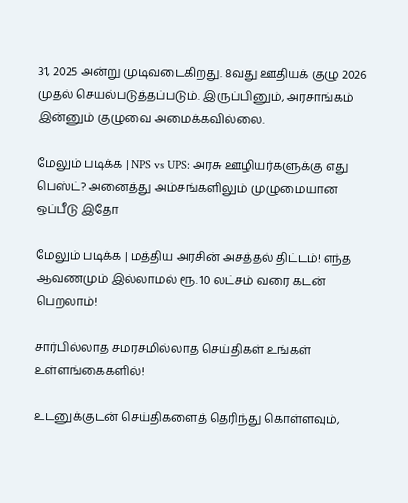31, 2025 அன்று முடிவடைகிறது. 8வது ஊதியக் குழு 2026 முதல் செயல்படுத்தப்படும். இருப்பினும், அரசாங்கம் இன்னும் குழுவை அமைக்கவில்லை.

மேலும் படிக்க | NPS vs UPS: அரசு ஊழியர்களுக்கு எது பெஸ்ட்? அனைத்து அம்சங்களிலும் முழுமையான ஒப்பீடு இதோ

மேலும் படிக்க | மத்திய அரசின் அசத்தல் திட்டம்! எந்த ஆவணமும் இல்லாமல் ரூ. 10 லட்சம் வரை கடன் பெறலாம்!

சார்பில்லாத சமரசமில்லாத செய்திகள் உங்கள் உள்ளங்கைகளில்!

உடனுக்குடன் செய்திகளைத் தெரிந்து கொள்ளவும்,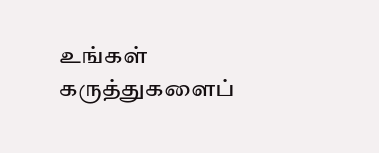உங்கள் கருத்துகளைப்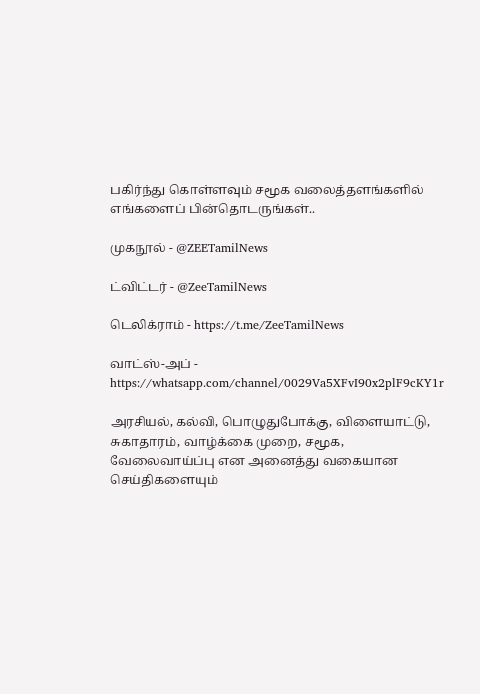பகிர்ந்து கொள்ளவும் சமூக வலைத்தளங்களில் எங்களைப் பின்தொடருங்கள்..

முகநூல் - @ZEETamilNews

ட்விட்டர் - @ZeeTamilNews

டெலிக்ராம் - https://t.me/ZeeTamilNews

வாட்ஸ்-அப் - https://whatsapp.com/channel/0029Va5XFvI90x2plF9cKY1r

அரசியல், கல்வி, பொழுதுபோக்கு, விளையாட்டு, சுகாதாரம், வாழ்க்கை முறை, சமூக, வேலைவாய்ப்பு என அனைத்து வகையான செய்திகளையும்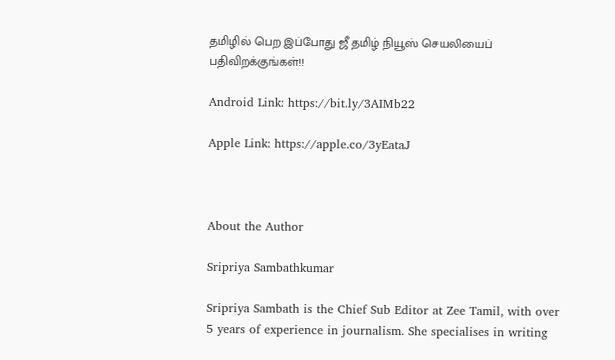தமிழில் பெற இப்போது ஜீ தமிழ் நியூஸ் செயலியைப் பதிவிறக்குங்கள்!!

Android Link: https://bit.ly/3AIMb22

Apple Link: https://apple.co/3yEataJ



About the Author

Sripriya Sambathkumar

Sripriya Sambath is the Chief Sub Editor at Zee Tamil, with over 5 years of experience in journalism. She specialises in writing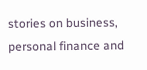stories on business, personal finance and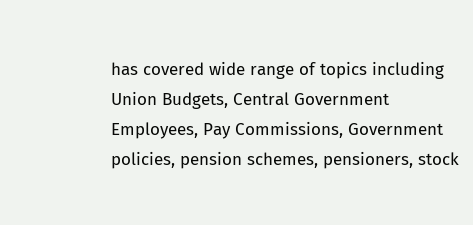has covered wide range of topics including Union Budgets, Central Government Employees, Pay Commissions, Government policies, pension schemes, pensioners, stock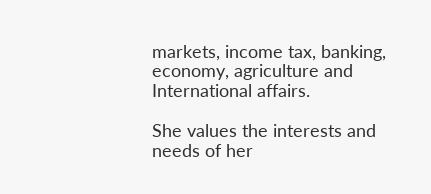markets, income tax, banking, economy, agriculture and International affairs.

She values the interests and needs of her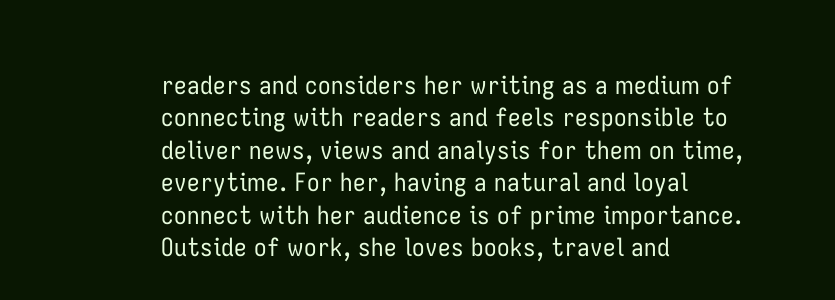readers and considers her writing as a medium of connecting with readers and feels responsible to deliver news, views and analysis for them on time, everytime. For her, having a natural and loyal connect with her audience is of prime importance. Outside of work, she loves books, travel and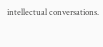intellectual conversations.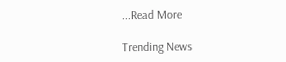...Read More

Trending News